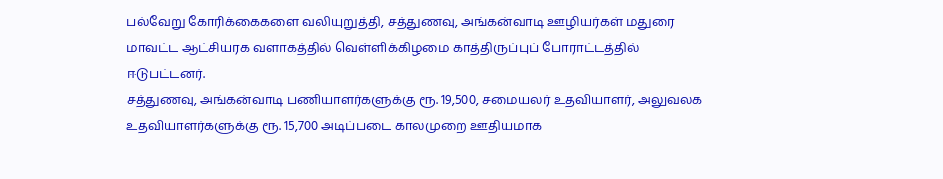பல்வேறு கோரிக்கைகளை வலியுறுத்தி, சத்துணவு, அங்கன்வாடி ஊழியர்கள் மதுரை மாவட்ட ஆட்சியரக வளாகத்தில் வெள்ளிக்கிழமை காத்திருப்புப் போராட்டத்தில் ஈடுபட்டனர்.
சத்துணவு, அங்கன்வாடி பணியாளர்களுக்கு ரூ. 19,500, சமையலர் உதவியாளர், அலுவலக உதவியாளர்களுக்கு ரூ. 15,700 அடிப்படை காலமுறை ஊதியமாக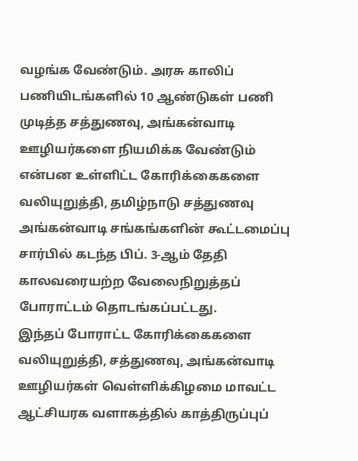வழங்க வேண்டும். அரசு காலிப் பணியிடங்களில் 10 ஆண்டுகள் பணி முடித்த சத்துணவு, அங்கன்வாடி ஊழியர்களை நியமிக்க வேண்டும் என்பன உள்ளிட்ட கோரிக்கைகளை வலியுறுத்தி, தமிழ்நாடு சத்துணவு அங்கன்வாடி சங்கங்களின் கூட்டமைப்பு சார்பில் கடந்த பிப். 3-ஆம் தேதி காலவரையற்ற வேலைநிறுத்தப் போராட்டம் தொடங்கப்பட்டது.
இந்தப் போராட்ட கோரிக்கைகளை வலியுறுத்தி, சத்துணவு, அங்கன்வாடி ஊழியர்கள் வெள்ளிக்கிழமை மாவட்ட ஆட்சியரக வளாகத்தில் காத்திருப்புப்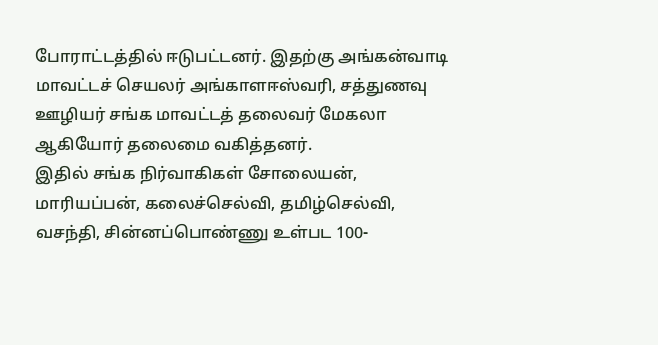போராட்டத்தில் ஈடுபட்டனர். இதற்கு அங்கன்வாடி மாவட்டச் செயலர் அங்காளஈஸ்வரி, சத்துணவு ஊழியர் சங்க மாவட்டத் தலைவர் மேகலா ஆகியோர் தலைமை வகித்தனர்.
இதில் சங்க நிர்வாகிகள் சோலையன், மாரியப்பன், கலைச்செல்வி, தமிழ்செல்வி, வசந்தி, சின்னப்பொண்ணு உள்பட 100-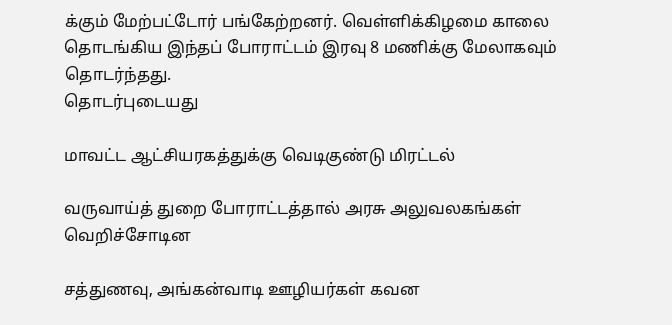க்கும் மேற்பட்டோர் பங்கேற்றனர். வெள்ளிக்கிழமை காலை தொடங்கிய இந்தப் போராட்டம் இரவு 8 மணிக்கு மேலாகவும் தொடர்ந்தது.
தொடர்புடையது

மாவட்ட ஆட்சியரகத்துக்கு வெடிகுண்டு மிரட்டல்

வருவாய்த் துறை போராட்டத்தால் அரசு அலுவலகங்கள் வெறிச்சோடின

சத்துணவு, அங்கன்வாடி ஊழியர்கள் கவன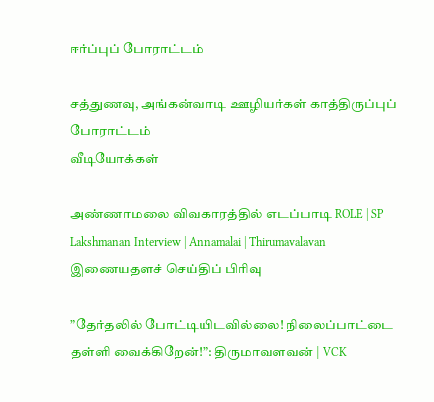ஈர்ப்புப் போராட்டம்

சத்துணவு, அங்கன்வாடி ஊழியர்கள் காத்திருப்புப் போராட்டம்
வீடியோக்கள்

அண்ணாமலை விவகாரத்தில் எடப்பாடி ROLE | SP Lakshmanan Interview | Annamalai | Thirumavalavan
இணையதளச் செய்திப் பிரிவு

”தேர்தலில் போட்டியிடவில்லை! நிலைப்பாட்டை தள்ளி வைக்கிறேன்!”: திருமாவளவன் | VCK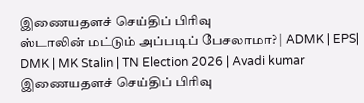இணையதளச் செய்திப் பிரிவு
ஸ்டாலின் மட்டும் அப்படிப் பேசலாமா? | ADMK | EPS| DMK | MK Stalin | TN Election 2026 | Avadi kumar
இணையதளச் செய்திப் பிரிவு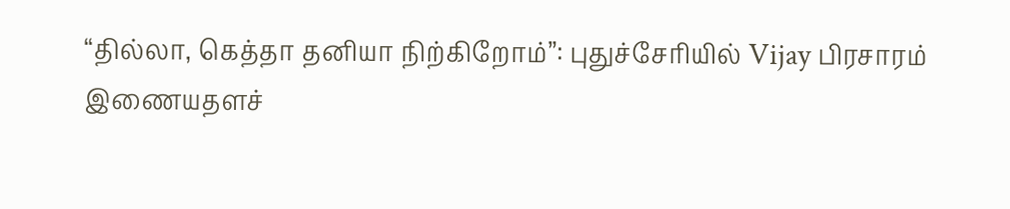“தில்லா, கெத்தா தனியா நிற்கிறோம்”: புதுச்சேரியில் Vijay பிரசாரம்
இணையதளச்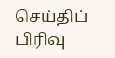செய்திப் பிரிவு